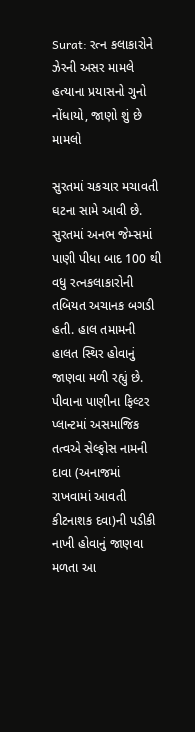Surat: રત્ન કલાકારોને ઝેરની અસર મામલે હત્યાના પ્રયાસનો ગુનો નોંધાયો, જાણો શું છે મામલો

સુરતમાં ચકચાર મચાવતી ઘટના સામે આવી છે. સુરતમાં અનભ જેમ્સમાં પાણી પીધા બાદ 100 થી વધુ રત્નકલાકારોની તબિયત અચાનક બગડી હતી. હાલ તમામની હાલત સ્થિર હોવાનું જાણવા મળી રહ્યું છે. પીવાના પાણીના ફિલ્ટર પ્લાન્ટમાં અસમાજિક તત્વએ સેલ્ફોસ નામની દાવા (અનાજમાં રાખવામાં આવતી કીટનાશક દવા)ની પડીકી નાખી હોવાનું જાણવા મળતા આ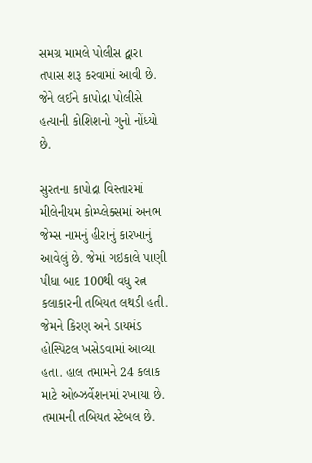સમગ્ર મામલે પોલીસ દ્વારા તપાસ શરૂ કરવામાં આવી છે. જેને લઈને કાપોદ્રા પોલીસે હત્યાની કોશિશનો ગુનો નોંધ્યો છે.

સુરતના કાપોદ્રા વિસ્તારમાં મીલેનીયમ કોમ્પ્લેક્સમાં અનભ જેમ્સ નામનું હીરાનું કારખાનું આવેલું છે. જેમાં ગઇકાલે પાણી પીધા બાદ 100થી વધુ રત્ન કલાકારની તબિયત લથડી હતી. જેમને કિરણ અને ડાયમંડ હોસ્પિટલ ખસેડવામાં આવ્યા હતા. હાલ તમામને 24 કલાક માટે ઓબ્ઝર્વેશનમાં રખાયા છે. તમામની તબિયત સ્ટેબલ છે.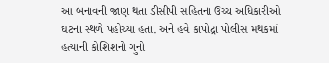આ બનાવની જાણ થતા ડીસીપી સહિતના ઉચ્ચ અધિકારીઓ ઘટના સ્થળે પહોચ્યા હતા. અને હવે કાપોદ્રા પોલીસ મથકમાં હત્યાની કોશિશનો ગુનો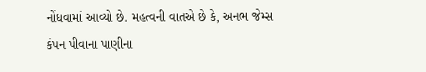નોંધવામાં આવ્યો છે. મહત્વની વાતએ છે કે, અનભ જેમ્સ કંપન પીવાના પાણીના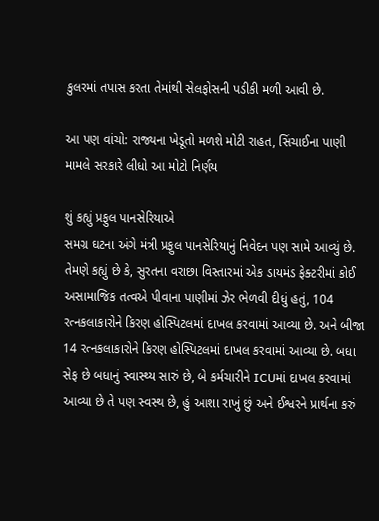કુલરમાં તપાસ કરતા તેમાંથી સેલફોસની પડીકી મળી આવી છે.

આ પણ વાંચો: રાજ્યના ખેડૂતો મળશે મોટી રાહત, સિંચાઈના પાણી મામલે સરકારે લીધો આ મોટો નિર્ણય

શું કહ્યું પ્રફુલ પાનસેરિયાએ
સમગ્ર ઘટના અંગે મંત્રી પ્રફુલ પાનસેરિયાનું નિવેદન પણ સામે આવ્યું છે. તેમણે કહ્યું છે કે, સુરતના વરાછા વિસ્તારમાં એક ડાયમંડ ફેક્ટરીમાં કોઈ અસામાજિક તત્વએ પીવાના પાણીમાં ઝેર ભેળવી દીધું હતું, 104 રત્નકલાકારોને કિરણ હોસ્પિટલમાં દાખલ કરવામાં આવ્યા છે. અને બીજા 14 રત્નકલાકારોને કિરણ હોસ્પિટલમાં દાખલ કરવામાં આવ્યા છે. બધા સેફ છે બધાનું સ્વાસ્થ્ય સારું છે, બે કર્મચારીને ICUમાં દાખલ કરવામાં આવ્યા છે તે પણ સ્વસ્થ છે, હું આશા રાખું છું અને ઈશ્વરને પ્રાર્થના કરું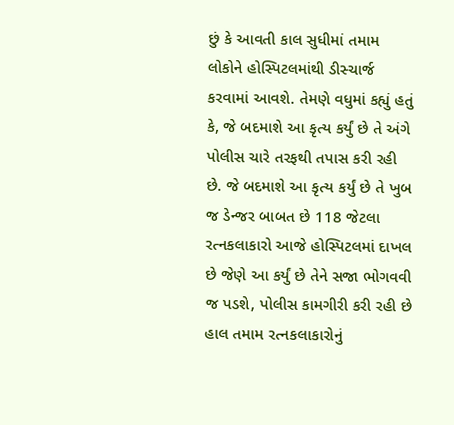છું કે આવતી કાલ સુધીમાં તમામ લોકોને હોસ્પિટલમાંથી ડીસ્ચાર્જ કરવામાં આવશે. તેમણે વધુમાં કહ્યું હતું કે, જે બદમાશે આ કૃત્ય કર્યું છે તે અંગે પોલીસ ચારે તરફથી તપાસ કરી રહી છે. જે બદમાશે આ કૃત્ય કર્યું છે તે ખુબ જ ડેન્જર બાબત છે 118 જેટલા રત્નકલાકારો આજે હોસ્પિટલમાં દાખલ છે જેણે આ કર્યું છે તેને સજા ભોગવવી જ પડશે, પોલીસ કામગીરી કરી રહી છે હાલ તમામ રત્નકલાકારોનું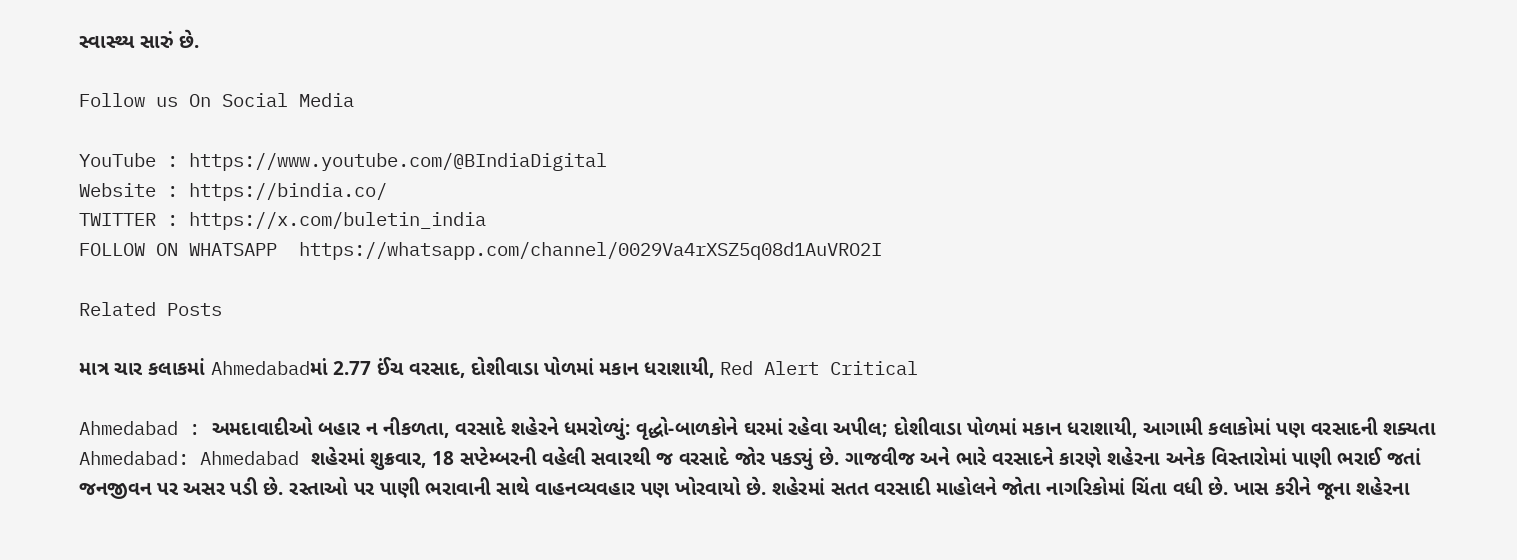સ્વાસ્થ્ય સારું છે.

Follow us On Social Media

YouTube : https://www.youtube.com/@BIndiaDigital
Website : https://bindia.co/
TWITTER : https://x.com/buletin_india
FOLLOW ON WHATSAPP  https://whatsapp.com/channel/0029Va4rXSZ5q08d1AuVRO2I

Related Posts

માત્ર ચાર કલાકમાં Ahmedabadમાં 2.77 ઈંચ વરસાદ, દોશીવાડા પોળમાં મકાન ધરાશાયી, Red Alert Critical

Ahmedabad : અમદાવાદીઓ બહાર ન નીકળતા, વરસાદે શહેરને ધમરોળ્યું: વૃદ્ધો-બાળકોને ઘરમાં રહેવા અપીલ; દોશીવાડા પોળમાં મકાન ધરાશાયી, આગામી કલાકોમાં પણ વરસાદની શક્યતા Ahmedabad: Ahmedabad શહેરમાં શુક્રવાર, 18 સપ્ટેમ્બરની વહેલી સવારથી જ વરસાદે જોર પકડ્યું છે. ગાજવીજ અને ભારે વરસાદને કારણે શહેરના અનેક વિસ્તારોમાં પાણી ભરાઈ જતાં જનજીવન પર અસર પડી છે. રસ્તાઓ પર પાણી ભરાવાની સાથે વાહનવ્યવહાર પણ ખોરવાયો છે. શહેરમાં સતત વરસાદી માહોલને જોતા નાગરિકોમાં ચિંતા વધી છે. ખાસ કરીને જૂના શહેરના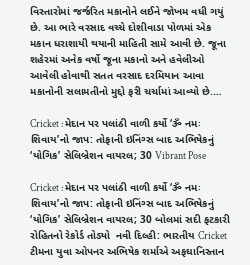વિસ્તારોમાં જર્જરિત મકાનોને લઈને જોખમ વધી ગયું છે. આ ભારે વરસાદ વચ્ચે દોશીવાડા પોળમાં એક મકાન ધરાશાયી થયાની માહિતી સામે આવી છે. જૂના શહેરમાં અનેક વર્ષો જૂના મકાનો અને હવેલીઓ આવેલી હોવાથી સતત વરસાદ દરમિયાન આવા મકાનોની સલામતીનો મુદ્દો ફરી ચર્ચામાં આવ્યો છે.…

Cricket : મેદાન પર પલાંઠી વાળી કર્યો ‘ૐ નમઃ શિવાય’નો જાપ: તોફાની ઇનિંગ્સ બાદ અભિષેકનું ‘યોગિક’ સેલિબ્રેશન વાયરલ; 30 Vibrant Pose

Cricket : મેદાન પર પલાંઠી વાળી કર્યો ‘ૐ નમઃ શિવાય’નો જાપ: તોફાની ઇનિંગ્સ બાદ અભિષેકનું ‘યોગિક’ સેલિબ્રેશન વાયરલ; 30 બોલમાં સદી ફટકારી રોહિતનો રેકોર્ડ તોડ્યો  નવી દિલ્હી: ભારતીય Cricket ટીમના યુવા ઓપનર અભિષેક શર્માએ અફઘાનિસ્તાન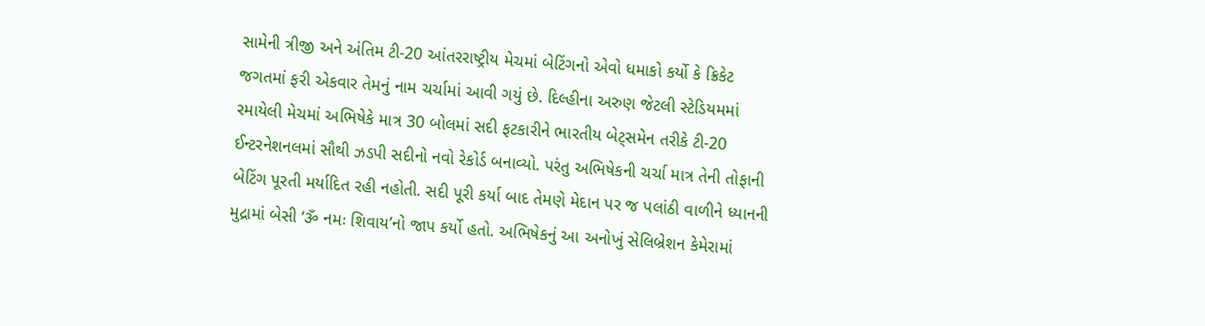સામેની ત્રીજી અને અંતિમ ટી-20 આંતરરાષ્ટ્રીય મેચમાં બેટિંગનો એવો ધમાકો કર્યો કે ક્રિકેટ જગતમાં ફરી એકવાર તેમનું નામ ચર્ચામાં આવી ગયું છે. દિલ્હીના અરુણ જેટલી સ્ટેડિયમમાં રમાયેલી મેચમાં અભિષેકે માત્ર 30 બોલમાં સદી ફટકારીને ભારતીય બેટ્સમેન તરીકે ટી-20 ઈન્ટરનેશનલમાં સૌથી ઝડપી સદીનો નવો રેકોર્ડ બનાવ્યો. પરંતુ અભિષેકની ચર્ચા માત્ર તેની તોફાની બેટિંગ પૂરતી મર્યાદિત રહી નહોતી. સદી પૂરી કર્યા બાદ તેમણે મેદાન પર જ પલાંઠી વાળીને ધ્યાનની મુદ્રામાં બેસી ‘ૐ નમઃ શિવાય’નો જાપ કર્યો હતો. અભિષેકનું આ અનોખું સેલિબ્રેશન કેમેરામાં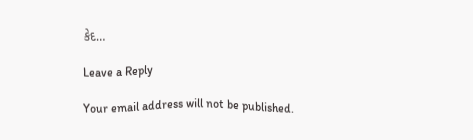કેદ…

Leave a Reply

Your email address will not be published.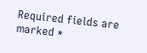Required fields are marked *